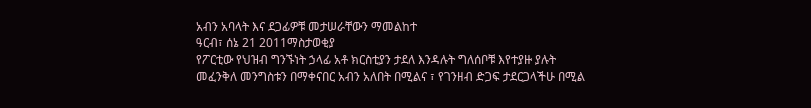አብን አባላት እና ደጋፊዎቹ መታሠራቸውን ማመልከተ
ዓርብ፣ ሰኔ 21 2011ማስታወቂያ
የፖርቲው የህዝብ ግንኙነት ኃላፊ አቶ ክርስቲያን ታደለ እንዳሉት ግለሰቦቹ እየተያዙ ያሉት መፈንቅለ መንግስቱን በማቀናበር አብን አለበት በሚልና ፣ የገንዘብ ድጋፍ ታደርጋላችሁ በሚል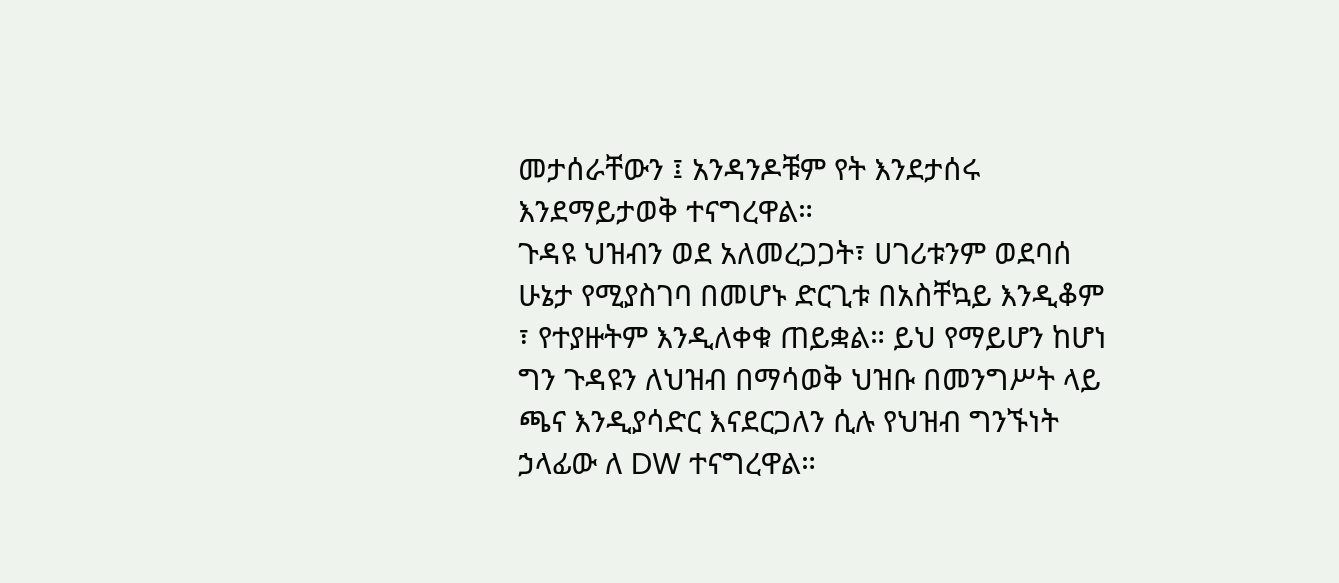መታሰራቸውን ፤ አንዳንዶቹም የት እንደታሰሩ እንደማይታወቅ ተናግረዋል።
ጉዳዩ ህዝብን ወደ አለመረጋጋት፣ ሀገሪቱንም ወደባሰ ሁኔታ የሚያስገባ በመሆኑ ድርጊቱ በአስቸኳይ እንዲቆም ፣ የተያዙትም እንዲለቀቁ ጠይቋል። ይህ የማይሆን ከሆነ ግን ጉዳዩን ለህዝብ በማሳወቅ ህዝቡ በመንግሥት ላይ ጫና እንዲያሳድር እናደርጋለን ሲሉ የህዝብ ግንኙነት ኃላፊው ለ DW ተናግረዋል።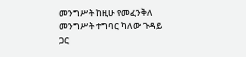መንግሥት ከዚሁ የመፈንቅለ መንግሥት ተግባር ካለው ጉዳይ ጋር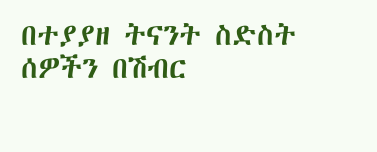በተያያዘ ትናንት ስድስት ሰዎችን በሽብር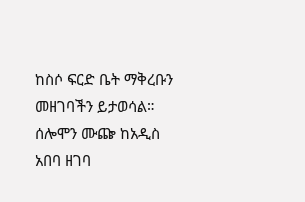ከስሶ ፍርድ ቤት ማቅረቡን መዘገባችን ይታወሳል። ሰሎሞን ሙጬ ከአዲስ አበባ ዘገባ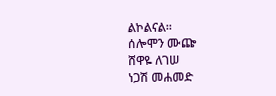ልኮልናል።
ሰሎሞን ሙጬ
ሸዋዬ ለገሠ
ነጋሽ መሐመድ